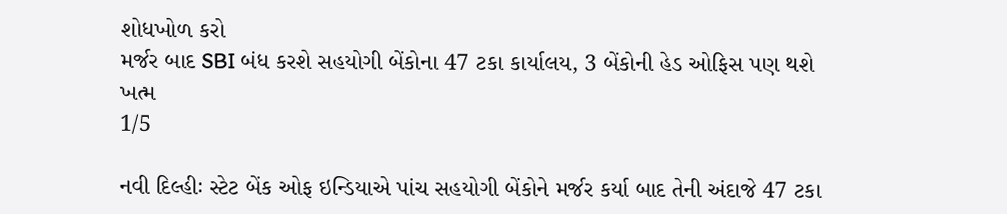શોધખોળ કરો
મર્જર બાદ SBI બંધ કરશે સહયોગી બેંકોના 47 ટકા કાર્યાલય, 3 બેંકોની હેડ ઓફિસ પણ થશે ખત્મ
1/5

નવી દિલ્હીઃ સ્ટેટ બેંક ઓફ ઇન્ડિયાએ પાંચ સહયોગી બેંકોને મર્જર કર્યા બાદ તેની અંદાજે 47 ટકા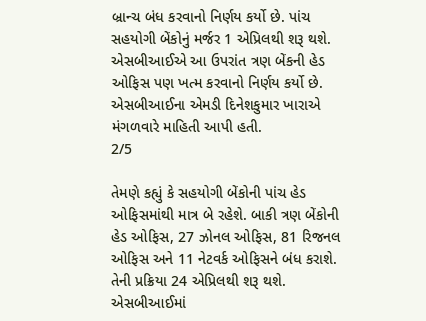બ્રાન્ચ બંધ કરવાનો નિર્ણય કર્યો છે. પાંચ સહયોગી બેંકોનું મર્જર 1 એપ્રિલથી શરૂ થશે. એસબીઆઈએ આ ઉપરાંત ત્રણ બેંકની હેડ ઓફિસ પણ ખત્મ કરવાનો નિર્ણય કર્યો છે. એસબીઆઈના એમડી દિનેશકુમાર ખારાએ મંગળવારે માહિતી આપી હતી.
2/5

તેમણે કહ્યું કે સહયોગી બેંકોની પાંચ હેડ ઓફિસમાંથી માત્ર બે રહેશે. બાકી ત્રણ બેંકોની હેડ ઓફિસ, 27 ઝોનલ ઓફિસ, 81 રિજનલ ઓફિસ અને 11 નેટવર્ક ઓફિસને બંધ કરાશે. તેની પ્રક્રિયા 24 એપ્રિલથી શરૂ થશે. એસબીઆઈમાં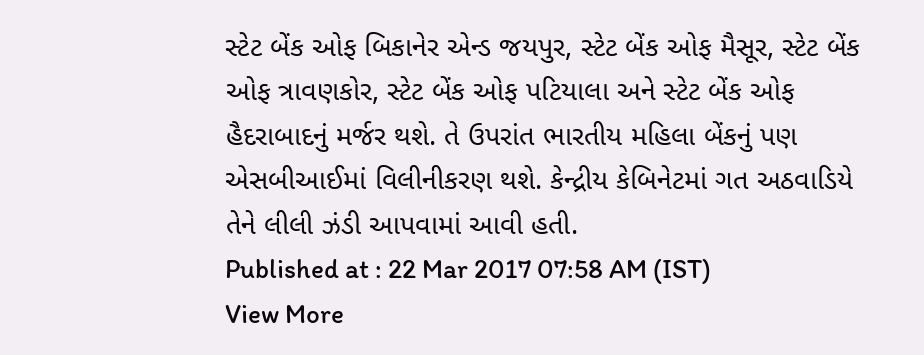સ્ટેટ બેંક ઓફ બિકાનેર એન્ડ જયપુર, સ્ટેટ બેંક ઓફ મૈસૂર, સ્ટેટ બેંક ઓફ ત્રાવણકોર, સ્ટેટ બેંક ઓફ પટિયાલા અને સ્ટેટ બેંક ઓફ હૈદરાબાદનું મર્જર થશે. તે ઉપરાંત ભારતીય મહિલા બેંકનું પણ એસબીઆઈમાં વિલીનીકરણ થશે. કેન્દ્રીય કેબિનેટમાં ગત અઠવાડિયે તેને લીલી ઝંડી આપવામાં આવી હતી.
Published at : 22 Mar 2017 07:58 AM (IST)
View More